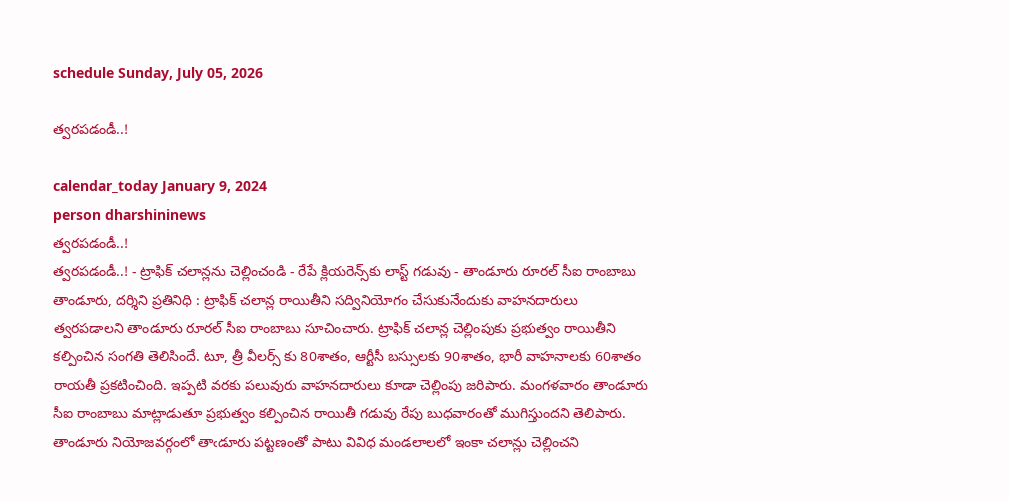schedule Sunday, July 05, 2026

త్వరపడండీ..!

calendar_today January 9, 2024
person dharshininews
త్వరపడండీ..!
త్వరపడండీ..! - ట్రాఫిక్ చలాన్లను చెల్లించండి - రేపే క్లియరెన్స్‌కు లాస్ట్ గడువు - తాండూరు రూరల్ సీఐ రాంబాబు తాండూరు, దర్శిని ప్రతినిధి : ట్రాఫిక్ చలాన్ల రాయితీని సద్వినియోగం చేసుకునేందుకు వాహనదారులు త్వరపడాలని తాండూరు రూరల్ సీఐ రాంబాబు సూచించారు. ట్రాఫిక్ చలాన్ల చెల్లింపుకు ప్రభుత్వం రాయితీని కల్పించిన సంగతి తెలిసిందే. టూ, త్రీ వీలర్స్ కు 80శాతం, ఆర్టీసీ బస్సులకు 90శాతం, భారీ వాహనాలకు 60శాతం రాయతీ ప్రకటించింది. ఇప్పటి వరకు పలువురు వాహనదారులు కూడా చెల్లింపు జరిపారు. మంగళవారం తాండూరు సీఐ రాంబాబు మాట్లాడుతూ ప్రభుత్వం కల్పించిన రాయితీ గడువు రేపు బుధవారంతో ముగిస్తుందని తెలిపారు. తాండూరు నియోజవర్గంలో తాఁడూరు పట్టణంతో పాటు వివిధ మండలాలలో ఇంకా చలాన్లు చెల్లించని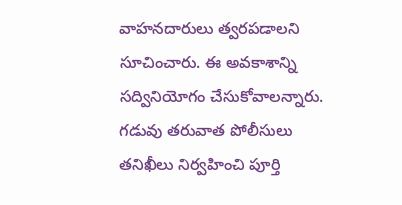వాహనదారులు త్వరపడాలని సూచించారు. ఈ అవకాశాన్ని సద్వినియోగం చేసుకోవాలన్నారు. గడువు తరువాత పోలీసులు తనిఖీలు నిర్వహించి పూర్తి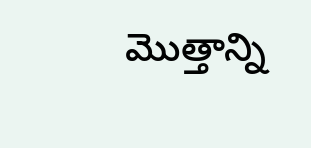మొత్తాన్ని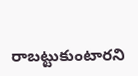రాబట్టుకుంటారని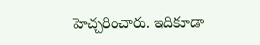హెచ్చరించారు. ఇదికూడా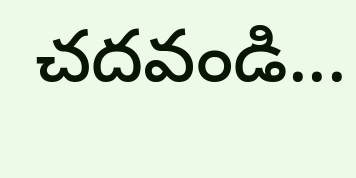చదవండి...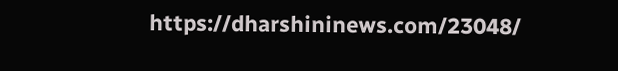https://dharshininews.com/23048/